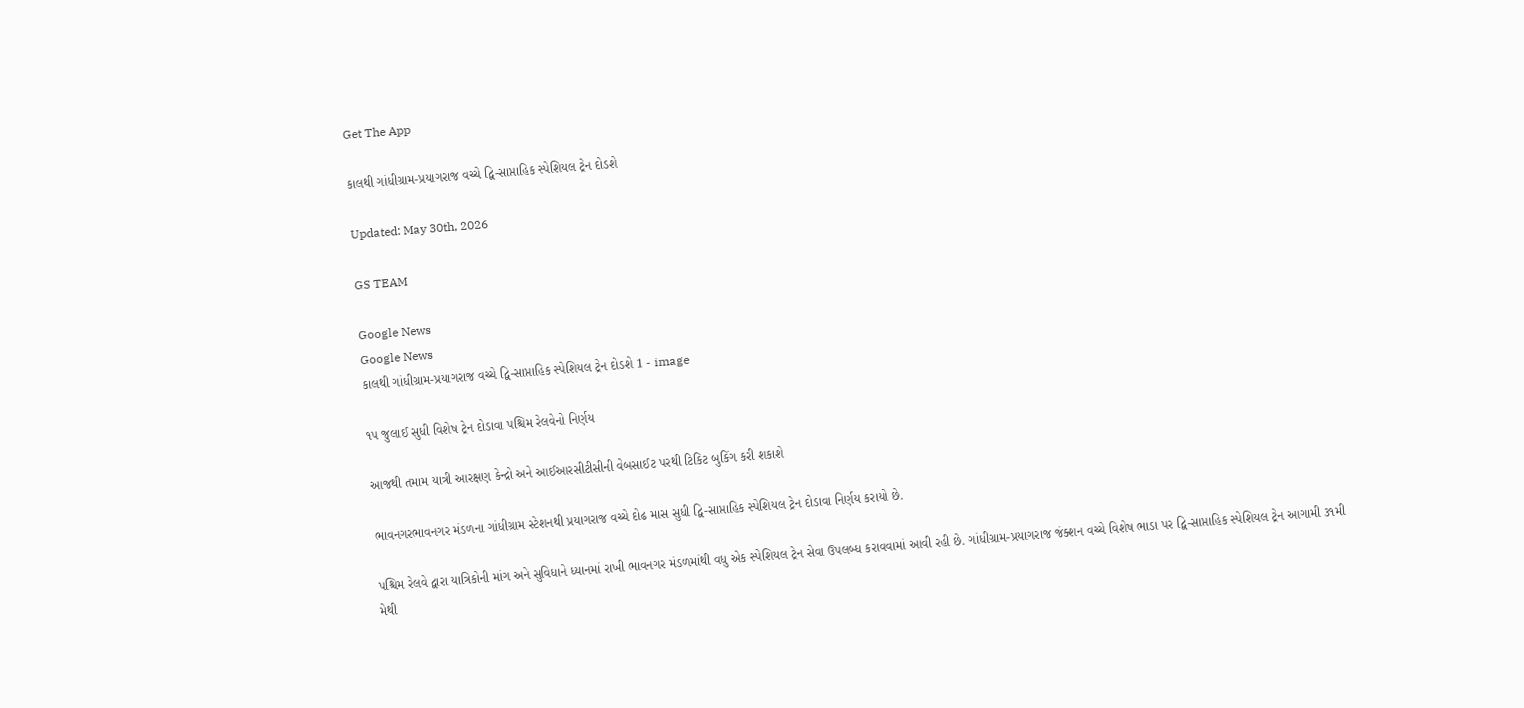Get The App

કાલથી ગાંધીગ્રામ-પ્રયાગરાજ વચ્ચે દ્વિ-સાપ્તાહિક સ્પેશિયલ ટ્રેન દોડશે

Updated: May 30th, 2026

GS TEAM

Google News
Google News
કાલથી ગાંધીગ્રામ-પ્રયાગરાજ વચ્ચે દ્વિ-સાપ્તાહિક સ્પેશિયલ ટ્રેન દોડશે 1 - image

૧૫ જુલાઈ સુધી વિશેષ ટ્રેન દોડાવા પશ્ચિમ રેલવેનો નિર્ણય

આજથી તમામ યાત્રી આરક્ષણ કેન્દ્રો અને આઈઆરસીટીસીની વેબસાઈટ પરથી ટિકિટ બુકિંગ કરી શકાશે

ભાવનગરભાવનગર મંડળના ગાંધીગ્રામ સ્ટેશનથી પ્રયાગરાજ વચ્ચે દોઢ માસ સુધી દ્વિ-સાપ્તાહિક સ્પેશિયલ ટ્રેન દોડાવા નિર્ણય કરાયો છે.

પશ્ચિમ રેલવે દ્વારા યાત્રિકોની માંગ અને સુવિધાને ધ્યાનમાં રાખી ભાવનગર મંડળમાંથી વધુ એક સ્પેશિયલ ટ્રેન સેવા ઉપલબ્ધ કરાવવામાં આવી રહી છે. ગાંધીગ્રામ-પ્રયાગરાજ જંક્શન વચ્ચે વિશેષ ભાડા પર દ્વિ-સાપ્તાહિક સ્પેશિયલ ટ્રેન આગામી ૩૧મી મેથી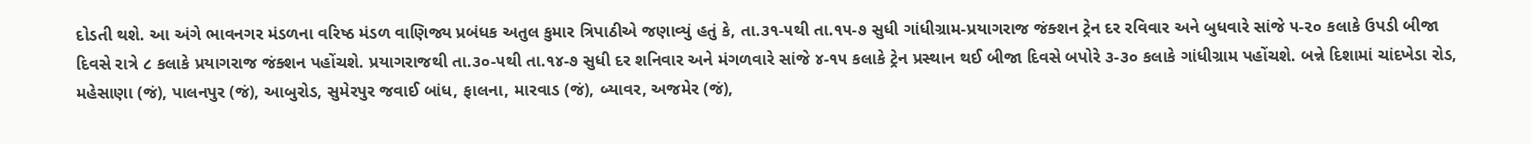દોડતી થશે. આ અંગે ભાવનગર મંડળના વરિષ્ઠ મંડળ વાણિજ્ય પ્રબંધક અતુલ કુમાર ત્રિપાઠીએ જણાવ્યું હતું કે, તા.૩૧-૫થી તા.૧૫-૭ સુધી ગાંધીગ્રામ-પ્રયાગરાજ જંક્શન ટ્રેન દર રવિવાર અને બુધવારે સાંજે ૫-૨૦ કલાકે ઉપડી બીજા દિવસે રાત્રે ૮ કલાકે પ્રયાગરાજ જંક્શન પહોંચશે. પ્રયાગરાજથી તા.૩૦-૫થી તા.૧૪-૭ સુધી દર શનિવાર અને મંગળવારે સાંજે ૪-૧૫ કલાકે ટ્રેન પ્રસ્થાન થઈ બીજા દિવસે બપોરે ૩-૩૦ કલાકે ગાંધીગ્રામ પહોંચશે. બન્ને દિશામાં ચાંદખેડા રોડ, મહેસાણા (જં), પાલનપુર (જં), આબુરોડ, સુમેરપુર જવાઈ બાંધ, ફાલના, મારવાડ (જં), બ્યાવર, અજમેર (જં),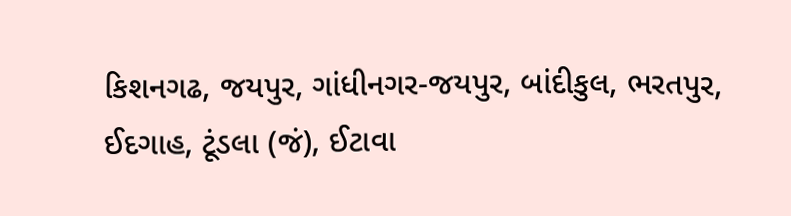કિશનગઢ, જયપુર, ગાંધીનગર-જયપુર, બાંદીકુલ, ભરતપુર, ઈદગાહ, ટૂંડલા (જં), ઈટાવા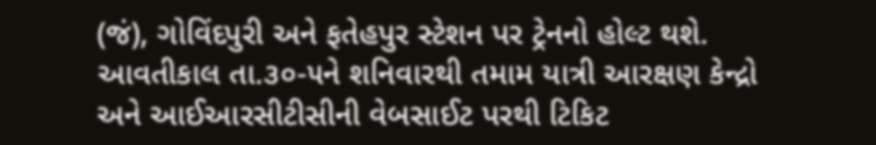(જં), ગોવિંદપુરી અને ફતેહપુર સ્ટેશન પર ટ્રેનનો હોલ્ટ થશે. આવતીકાલ તા.૩૦-૫ને શનિવારથી તમામ યાત્રી આરક્ષણ કેન્દ્રો અને આઈઆરસીટીસીની વેબસાઈટ પરથી ટિકિટ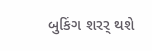બુકિંગ શરર્ થશે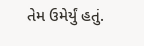તેમ ઉમેર્યું હતું.